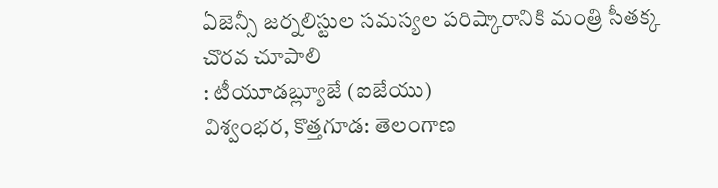ఏజెన్సీ జర్నలిస్టుల సమస్యల పరిష్కారానికి మంత్రి సీతక్క చొరవ చూపాలి
: టీయూడబ్ల్యూజే (ఐజేయు)
విశ్వంభర, కొత్తగూడ: తెలంగాణ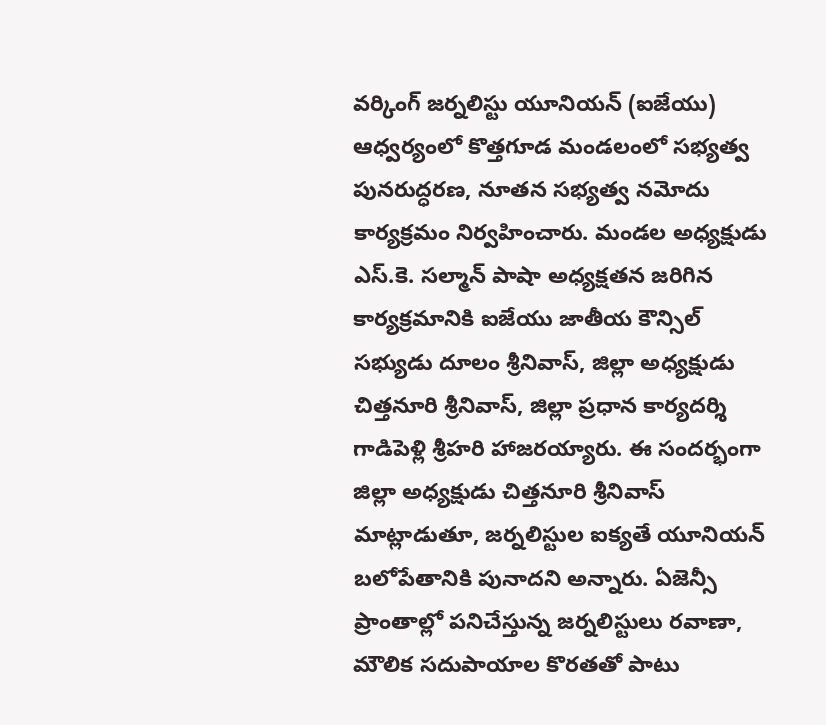వర్కింగ్ జర్నలిస్టు యూనియన్ (ఐజేయు) ఆధ్వర్యంలో కొత్తగూడ మండలంలో సభ్యత్వ పునరుద్ధరణ, నూతన సభ్యత్వ నమోదు కార్యక్రమం నిర్వహించారు. మండల అధ్యక్షుడు ఎస్.కె. సల్మాన్ పాషా అధ్యక్షతన జరిగిన కార్యక్రమానికి ఐజేయు జాతీయ కౌన్సిల్ సభ్యుడు దూలం శ్రీనివాస్, జిల్లా అధ్యక్షుడు చిత్తనూరి శ్రీనివాస్, జిల్లా ప్రధాన కార్యదర్శి గాడిపెళ్లి శ్రీహరి హాజరయ్యారు. ఈ సందర్భంగా జిల్లా అధ్యక్షుడు చిత్తనూరి శ్రీనివాస్ మాట్లాడుతూ, జర్నలిస్టుల ఐక్యతే యూనియన్ బలోపేతానికి పునాదని అన్నారు. ఏజెన్సీ ప్రాంతాల్లో పనిచేస్తున్న జర్నలిస్టులు రవాణా, మౌలిక సదుపాయాల కొరతతో పాటు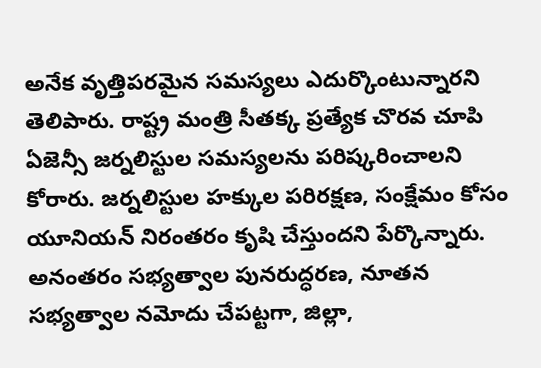అనేక వృత్తిపరమైన సమస్యలు ఎదుర్కొంటున్నారని తెలిపారు. రాష్ట్ర మంత్రి సీతక్క ప్రత్యేక చొరవ చూపి ఏజెన్సీ జర్నలిస్టుల సమస్యలను పరిష్కరించాలని కోరారు. జర్నలిస్టుల హక్కుల పరిరక్షణ, సంక్షేమం కోసం యూనియన్ నిరంతరం కృషి చేస్తుందని పేర్కొన్నారు. అనంతరం సభ్యత్వాల పునరుద్ధరణ, నూతన సభ్యత్వాల నమోదు చేపట్టగా, జిల్లా,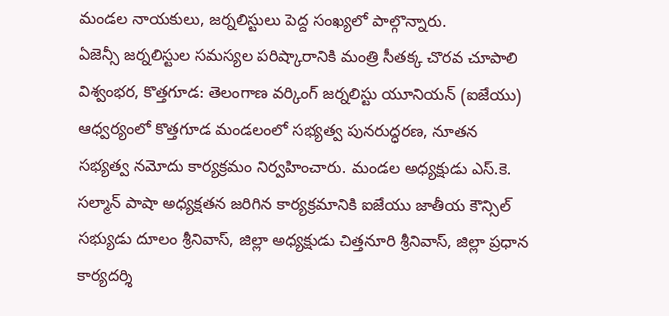మండల నాయకులు, జర్నలిస్టులు పెద్ద సంఖ్యలో పాల్గొన్నారు.
ఏజెన్సీ జర్నలిస్టుల సమస్యల పరిష్కారానికి మంత్రి సీతక్క చొరవ చూపాలి
విశ్వంభర, కొత్తగూడ: తెలంగాణ వర్కింగ్ జర్నలిస్టు యూనియన్ (ఐజేయు) ఆధ్వర్యంలో కొత్తగూడ మండలంలో సభ్యత్వ పునరుద్ధరణ, నూతన సభ్యత్వ నమోదు కార్యక్రమం నిర్వహించారు. మండల అధ్యక్షుడు ఎస్.కె. సల్మాన్ పాషా అధ్యక్షతన జరిగిన కార్యక్రమానికి ఐజేయు జాతీయ కౌన్సిల్ సభ్యుడు దూలం శ్రీనివాస్, జిల్లా అధ్యక్షుడు చిత్తనూరి శ్రీనివాస్, జిల్లా ప్రధాన కార్యదర్శి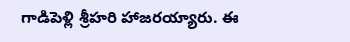గాడిపెళ్లి శ్రీహరి హాజరయ్యారు. ఈ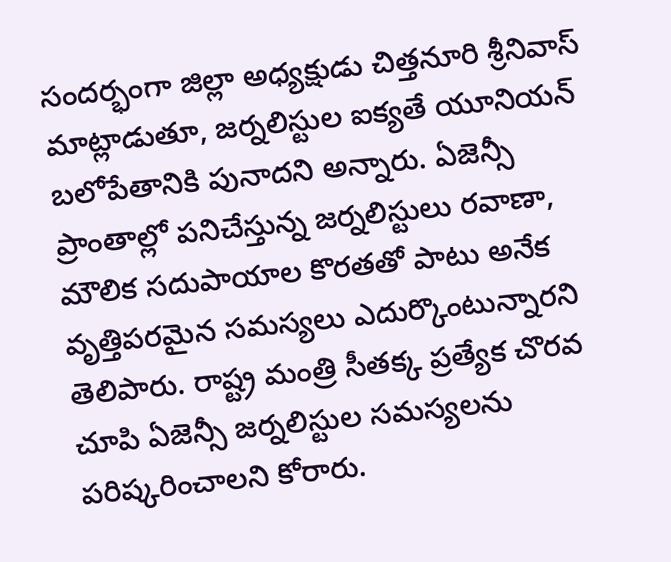సందర్భంగా జిల్లా అధ్యక్షుడు చిత్తనూరి శ్రీనివాస్ మాట్లాడుతూ, జర్నలిస్టుల ఐక్యతే యూనియన్ బలోపేతానికి పునాదని అన్నారు. ఏజెన్సీ ప్రాంతాల్లో పనిచేస్తున్న జర్నలిస్టులు రవాణా, మౌలిక సదుపాయాల కొరతతో పాటు అనేక వృత్తిపరమైన సమస్యలు ఎదుర్కొంటున్నారని తెలిపారు. రాష్ట్ర మంత్రి సీతక్క ప్రత్యేక చొరవ చూపి ఏజెన్సీ జర్నలిస్టుల సమస్యలను పరిష్కరించాలని కోరారు.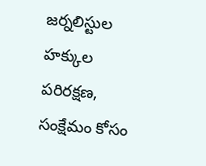జర్నలిస్టుల హక్కుల పరిరక్షణ, సంక్షేమం కోసం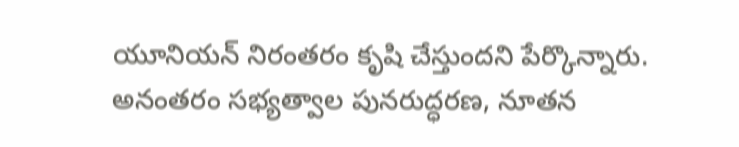యూనియన్ నిరంతరం కృషి చేస్తుందని పేర్కొన్నారు. అనంతరం సభ్యత్వాల పునరుద్ధరణ, నూతన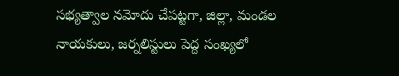సభ్యత్వాల నమోదు చేపట్టగా, జిల్లా, మండల నాయకులు, జర్నలిస్టులు పెద్ద సంఖ్యలో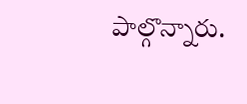పాల్గొన్నారు.